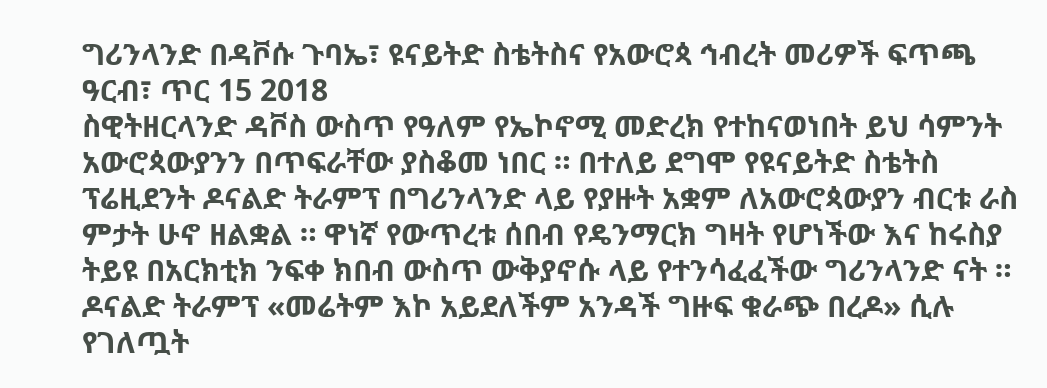ግሪንላንድ በዳቮሱ ጉባኤ፣ ዩናይትድ ስቴትስና የአውሮጳ ኅብረት መሪዎች ፍጥጫ
ዓርብ፣ ጥር 15 2018
ስዊትዘርላንድ ዳቮስ ውስጥ የዓለም የኤኮኖሚ መድረክ የተከናወነበት ይህ ሳምንት አውሮጳውያንን በጥፍራቸው ያስቆመ ነበር ። በተለይ ደግሞ የዩናይትድ ስቴትስ ፕሬዚደንት ዶናልድ ትራምፕ በግሪንላንድ ላይ የያዙት አቋም ለአውሮጳውያን ብርቱ ራስ ምታት ሁኖ ዘልቋል ። ዋነኛ የውጥረቱ ሰበብ የዴንማርክ ግዛት የሆነችው እና ከሩስያ ትይዩ በአርክቲክ ንፍቀ ክበብ ውስጥ ውቅያኖሱ ላይ የተንሳፈፈችው ግሪንላንድ ናት ።
ዶናልድ ትራምፕ «መሬትም እኮ አይደለችም አንዳች ግዙፍ ቁራጭ በረዶ» ሲሉ የገለጧት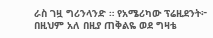ራስ ገዟ ግሪንላንድ ። የአሜሪካው ፕሬዚደንት፦ በዚህም አለ በዚያ ጠቅልዬ ወደ ግዛቴ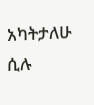አካትታለሁ ሲሉ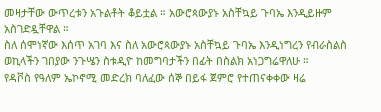መዛታቸው ውጥረቱን አጉልቶት ቆይቷል ። አውሮጳውያኑ አስቸኳይ ጉባኤ እንዲይዙም አስገድዷቸዋል ።
ስለ ሰሞነኛው እሰጥ አገባ እና ስለ አውሮጳውያኑ አስቸኳይ ጉባኤ እንዲነግረን የብራስልስ ወኪላችን ገበያው ንጉሤን ስቱዲዮ ከመግባታችን በፊት በስልክ አነጋግሬዋለሁ ።
የዳቮስ የዓለም ኤኮኖሚ መድረክ ባለፈው ሰኞ በይፋ ጀምሮ የተጠናቀቀው ዛሬ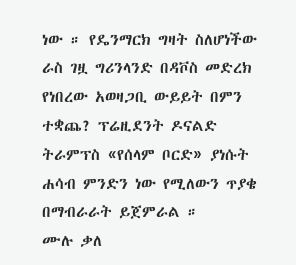ነው ። የዴንማርክ ግዛት ስለሆነችው ራስ ገዟ ግሪንላንድ በዳቮስ መድረክ የነበረው አወዛጋቢ ውይይት በምን ተቋጨ? ፕሬዚደንት ዶናልድ ትራምፕስ «የሰላም ቦርድ» ያነሱት ሐሳብ ምንድን ነው የሚለውን ጥያቄ በማብራራት ይጀምራል ።
ሙሉ ቃለ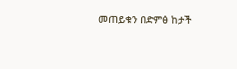መጠይቁን በድምፅ ከታች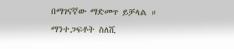በማገናኛው ማድመጥ ይቻላል ።
ማንተጋፍቶት ስለሺ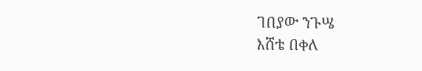ገበያው ንጉሤ
እሸቴ በቀለ